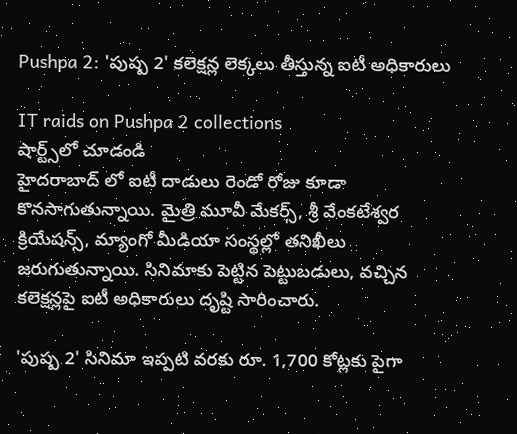Pushpa 2: 'పుష్ప 2' కలెక్షన్ల లెక్కలు తీస్తున్న ఐటీ అధికారులు

IT raids on Pushpa 2 collections
షార్ట్స్‌లో చూడండి
హైదరాబాద్ లో ఐటీ దాడులు రెండో రోజు కూడా కొనసాగుతున్నాయి. మైత్రి మూవీ మేకర్స్, శ్రీ వేంకటేశ్వర క్రియేషన్స్, మ్యాంగో మీడియా సంస్థల్లో తనిఖీలు జరుగుతున్నాయి. సినిమాకు పెట్టిన పెట్టుబడులు, వచ్చిన కలెక్షన్లపై ఐటీ అధికారులు దృష్టి సారించారు.

'పుష్ప 2' సినిమా ఇప్పటి వరకు రూ. 1,700 కోట్లకు పైగా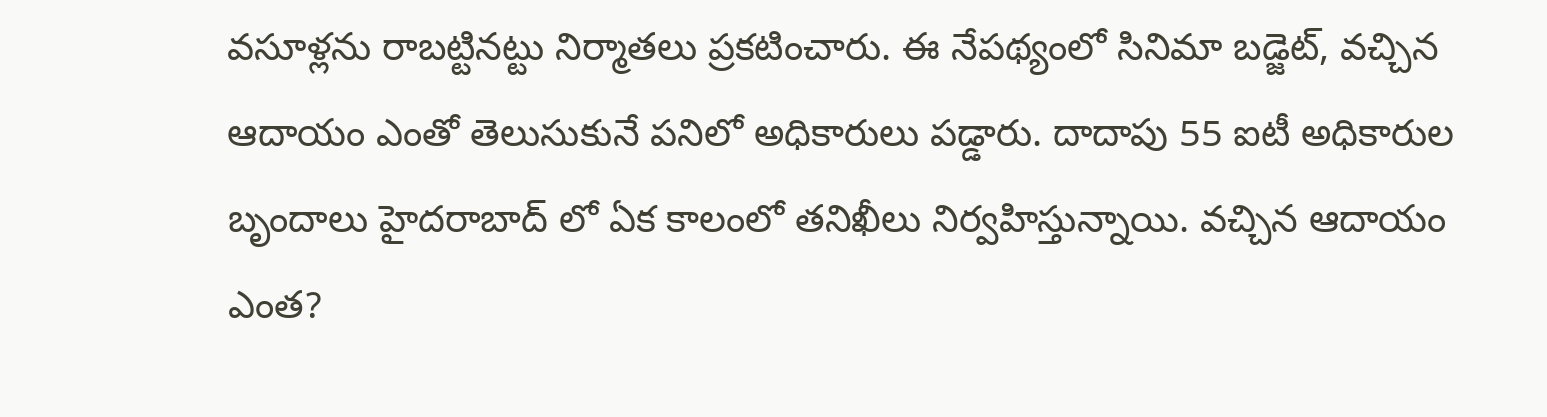వసూళ్లను రాబట్టినట్టు నిర్మాతలు ప్రకటించారు. ఈ నేపథ్యంలో సినిమా బడ్జెట్, వచ్చిన ఆదాయం ఎంతో తెలుసుకునే పనిలో అధికారులు పడ్డారు. దాదాపు 55 ఐటీ అధికారుల బృందాలు హైదరాబాద్ లో ఏక కాలంలో తనిఖీలు నిర్వహిస్తున్నాయి. వచ్చిన ఆదాయం ఎంత?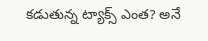కడుతున్న ట్యాక్స్ ఎంత? అనే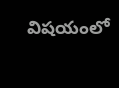విషయంలో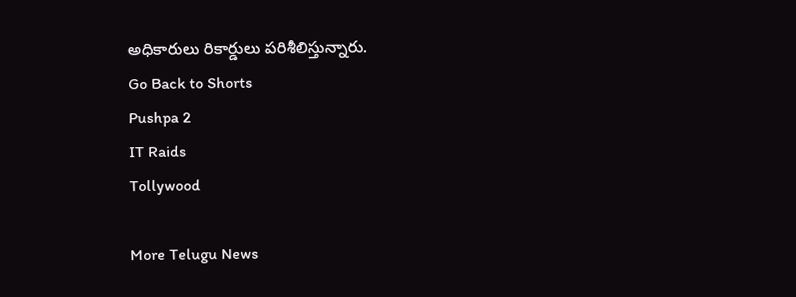అధికారులు రికార్డులు పరిశీలిస్తున్నారు.
Go Back to Shorts
Pushpa 2
IT Raids
Tollywood

More Telugu News